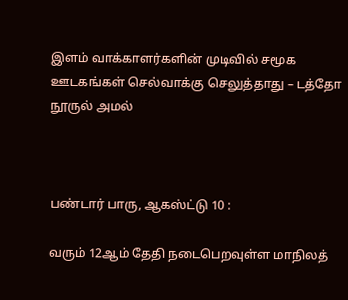இளம் வாக்காளர்களின் முடிவில் சமூக ஊடகங்கள் செல்வாக்கு செலுத்தாது – டத்தோ நூருல் அமல்



பண்டார் பாரு, ஆகஸ்ட்டு 10 :

வரும் 12ஆம் தேதி நடைபெறவுள்ள மாநிலத்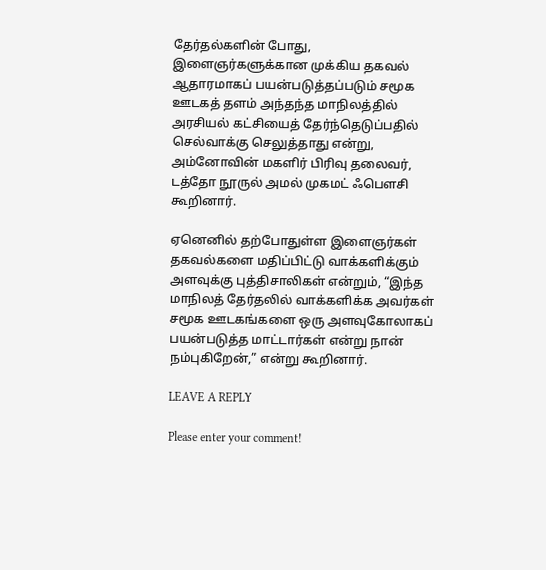தேர்தல்களின் போது, இளைஞர்களுக்கான முக்கிய தகவல் ஆதாரமாகப் பயன்படுத்தப்படும் சமூக ஊடகத் தளம் அந்தந்த மாநிலத்தில் அரசியல் கட்சியைத் தேர்ந்தெடுப்பதில் செல்வாக்கு செலுத்தாது என்று, அம்னோவின் மகளிர் பிரிவு தலைவர், டத்தோ நூருல் அமல் முகமட் ஃபௌசி கூறினார்.

ஏனெனில் தற்போதுள்ள இளைஞர்கள் தகவல்களை மதிப்பிட்டு வாக்களிக்கும் அளவுக்கு புத்திசாலிகள் என்றும், “இந்த மாநிலத் தேர்தலில் வாக்களிக்க அவர்கள் சமூக ஊடகங்களை ஒரு அளவுகோலாகப் பயன்படுத்த மாட்டார்கள் என்று நான் நம்புகிறேன்,” என்று கூறினார்.

LEAVE A REPLY

Please enter your comment!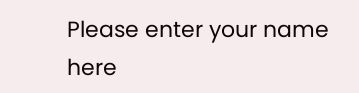Please enter your name here